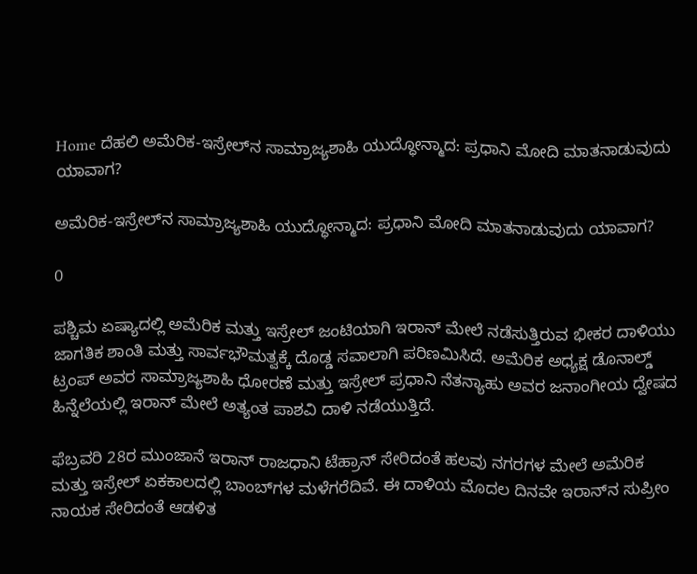Home ದೆಹಲಿ ಅಮೆರಿಕ-ಇಸ್ರೇಲ್‌ನ ಸಾಮ್ರಾಜ್ಯಶಾಹಿ ಯುದ್ಧೋನ್ಮಾದ: ಪ್ರಧಾನಿ ಮೋದಿ ಮಾತನಾಡುವುದು ಯಾವಾಗ?

ಅಮೆರಿಕ-ಇಸ್ರೇಲ್‌ನ ಸಾಮ್ರಾಜ್ಯಶಾಹಿ ಯುದ್ಧೋನ್ಮಾದ: ಪ್ರಧಾನಿ ಮೋದಿ ಮಾತನಾಡುವುದು ಯಾವಾಗ?

0

ಪಶ್ಚಿಮ ಏಷ್ಯಾದಲ್ಲಿ ಅಮೆರಿಕ ಮತ್ತು ಇಸ್ರೇಲ್ ಜಂಟಿಯಾಗಿ ಇರಾನ್ ಮೇಲೆ ನಡೆಸುತ್ತಿರುವ ಭೀಕರ ದಾಳಿಯು ಜಾಗತಿಕ ಶಾಂತಿ ಮತ್ತು ಸಾರ್ವಭೌಮತ್ವಕ್ಕೆ ದೊಡ್ಡ ಸವಾಲಾಗಿ ಪರಿಣಮಿಸಿದೆ. ಅಮೆರಿಕ ಅಧ್ಯಕ್ಷ ಡೊನಾಲ್ಡ್ ಟ್ರಂಪ್ ಅವರ ಸಾಮ್ರಾಜ್ಯಶಾಹಿ ಧೋರಣೆ ಮತ್ತು ಇಸ್ರೇಲ್ ಪ್ರಧಾನಿ ನೆತನ್ಯಾಹು ಅವರ ಜನಾಂಗೀಯ ದ್ವೇಷದ ಹಿನ್ನೆಲೆಯಲ್ಲಿ ಇರಾನ್ ಮೇಲೆ ಅತ್ಯಂತ ಪಾಶವಿ ದಾಳಿ ನಡೆಯುತ್ತಿದೆ.

ಫೆಬ್ರವರಿ 28ರ ಮುಂಜಾನೆ ಇರಾನ್ ರಾಜಧಾನಿ ಟೆಹ್ರಾನ್ ಸೇರಿದಂತೆ ಹಲವು ನಗರಗಳ ಮೇಲೆ ಅಮೆರಿಕ ಮತ್ತು ಇಸ್ರೇಲ್ ಏಕಕಾಲದಲ್ಲಿ ಬಾಂಬ್‌ಗಳ ಮಳೆಗರೆದಿವೆ. ಈ ದಾಳಿಯ ಮೊದಲ ದಿನವೇ ಇರಾನ್‌ನ ಸುಪ್ರೀಂ ನಾಯಕ ಸೇರಿದಂತೆ ಆಡಳಿತ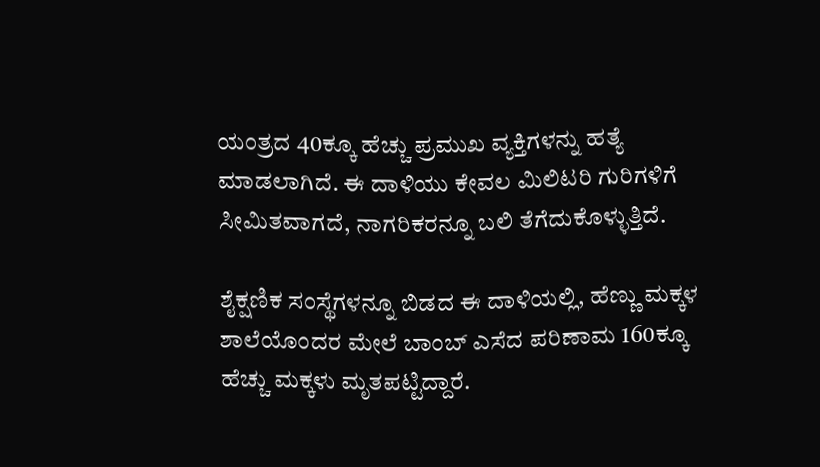ಯಂತ್ರದ 40ಕ್ಕೂ ಹೆಚ್ಚು ಪ್ರಮುಖ ವ್ಯಕ್ತಿಗಳನ್ನು ಹತ್ಯೆ ಮಾಡಲಾಗಿದೆ. ಈ ದಾಳಿಯು ಕೇವಲ ಮಿಲಿಟರಿ ಗುರಿಗಳಿಗೆ ಸೀಮಿತವಾಗದೆ, ನಾಗರಿಕರನ್ನೂ ಬಲಿ ತೆಗೆದುಕೊಳ್ಳುತ್ತಿದೆ.

ಶೈಕ್ಷಣಿಕ ಸಂಸ್ಥೆಗಳನ್ನೂ ಬಿಡದ ಈ ದಾಳಿಯಲ್ಲಿ, ಹೆಣ್ಣು ಮಕ್ಕಳ ಶಾಲೆಯೊಂದರ ಮೇಲೆ ಬಾಂಬ್ ಎಸೆದ ಪರಿಣಾಮ 160ಕ್ಕೂ ಹೆಚ್ಚು ಮಕ್ಕಳು ಮೃತಪಟ್ಟಿದ್ದಾರೆ.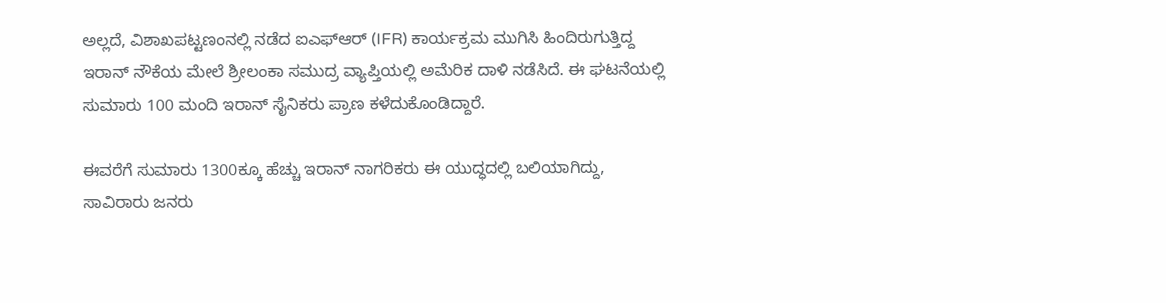ಅಲ್ಲದೆ, ವಿಶಾಖಪಟ್ಟಣಂನಲ್ಲಿ ನಡೆದ ಐಎಫ್‌ಆರ್ (IFR) ಕಾರ್ಯಕ್ರಮ ಮುಗಿಸಿ ಹಿಂದಿರುಗುತ್ತಿದ್ದ ಇರಾನ್ ನೌಕೆಯ ಮೇಲೆ ಶ್ರೀಲಂಕಾ ಸಮುದ್ರ ವ್ಯಾಪ್ತಿಯಲ್ಲಿ ಅಮೆರಿಕ ದಾಳಿ ನಡೆಸಿದೆ. ಈ ಘಟನೆಯಲ್ಲಿ ಸುಮಾರು 100 ಮಂದಿ ಇರಾನ್ ಸೈನಿಕರು ಪ್ರಾಣ ಕಳೆದುಕೊಂಡಿದ್ದಾರೆ.

ಈವರೆಗೆ ಸುಮಾರು 1300ಕ್ಕೂ ಹೆಚ್ಚು ಇರಾನ್ ನಾಗರಿಕರು ಈ ಯುದ್ಧದಲ್ಲಿ ಬಲಿಯಾಗಿದ್ದು, ಸಾವಿರಾರು ಜನರು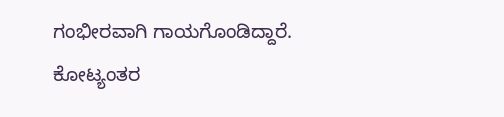ಗಂಭೀರವಾಗಿ ಗಾಯಗೊಂಡಿದ್ದಾರೆ. ಕೋಟ್ಯಂತರ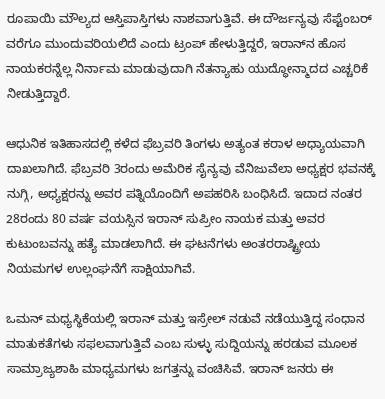ರೂಪಾಯಿ ಮೌಲ್ಯದ ಆಸ್ತಿಪಾಸ್ತಿಗಳು ನಾಶವಾಗುತ್ತಿವೆ. ಈ ದೌರ್ಜನ್ಯವು ಸೆಪ್ಟೆಂಬರ್ ವರೆಗೂ ಮುಂದುವರಿಯಲಿದೆ ಎಂದು ಟ್ರಂಪ್ ಹೇಳುತ್ತಿದ್ದರೆ, ಇರಾನ್‌ನ ಹೊಸ ನಾಯಕರನ್ನೆಲ್ಲ ನಿರ್ನಾಮ ಮಾಡುವುದಾಗಿ ನೆತನ್ಯಾಹು ಯುದ್ಧೋನ್ಮಾದದ ಎಚ್ಚರಿಕೆ ನೀಡುತ್ತಿದ್ದಾರೆ.

ಆಧುನಿಕ ಇತಿಹಾಸದಲ್ಲಿ ಕಳೆದ ಫೆಬ್ರವರಿ ತಿಂಗಳು ಅತ್ಯಂತ ಕರಾಳ ಅಧ್ಯಾಯವಾಗಿ ದಾಖಲಾಗಿದೆ. ಫೆಬ್ರವರಿ 3ರಂದು ಅಮೆರಿಕ ಸೈನ್ಯವು ವೆನಿಜುವೆಲಾ ಅಧ್ಯಕ್ಷರ ಭವನಕ್ಕೆ ನುಗ್ಗಿ, ಅಧ್ಯಕ್ಷರನ್ನು ಅವರ ಪತ್ನಿಯೊಂದಿಗೆ ಅಪಹರಿಸಿ ಬಂಧಿಸಿದೆ. ಇದಾದ ನಂತರ 28ರಂದು 80 ವರ್ಷ ವಯಸ್ಸಿನ ಇರಾನ್ ಸುಪ್ರೀಂ ನಾಯಕ ಮತ್ತು ಅವರ ಕುಟುಂಬವನ್ನು ಹತ್ಯೆ ಮಾಡಲಾಗಿದೆ. ಈ ಘಟನೆಗಳು ಅಂತರರಾಷ್ಟ್ರೀಯ ನಿಯಮಗಳ ಉಲ್ಲಂಘನೆಗೆ ಸಾಕ್ಷಿಯಾಗಿವೆ.

ಒಮನ್ ಮಧ್ಯಸ್ಥಿಕೆಯಲ್ಲಿ ಇರಾನ್ ಮತ್ತು ಇಸ್ರೇಲ್ ನಡುವೆ ನಡೆಯುತ್ತಿದ್ದ ಸಂಧಾನ ಮಾತುಕತೆಗಳು ಸಫಲವಾಗುತ್ತಿವೆ ಎಂಬ ಸುಳ್ಳು ಸುದ್ದಿಯನ್ನು ಹರಡುವ ಮೂಲಕ ಸಾಮ್ರಾಜ್ಯಶಾಹಿ ಮಾಧ್ಯಮಗಳು ಜಗತ್ತನ್ನು ವಂಚಿಸಿವೆ. ಇರಾನ್ ಜನರು ಈ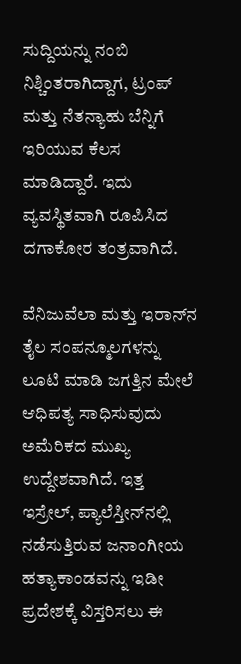ಸುದ್ದಿಯನ್ನು ನಂಬಿ ನಿಶ್ಚಿಂತರಾಗಿದ್ದಾಗ, ಟ್ರಂಪ್ ಮತ್ತು ನೆತನ್ಯಾಹು ಬೆನ್ನಿಗೆ ಇರಿಯುವ ಕೆಲಸ ಮಾಡಿದ್ದಾರೆ. ಇದು ವ್ಯವಸ್ಥಿತವಾಗಿ ರೂಪಿಸಿದ ದಗಾಕೋರ ತಂತ್ರವಾಗಿದೆ.

ವೆನಿಜುವೆಲಾ ಮತ್ತು ಇರಾನ್‌ನ ತೈಲ ಸಂಪನ್ಮೂಲಗಳನ್ನು ಲೂಟಿ ಮಾಡಿ ಜಗತ್ತಿನ ಮೇಲೆ ಆಧಿಪತ್ಯ ಸಾಧಿಸುವುದು ಅಮೆರಿಕದ ಮುಖ್ಯ ಉದ್ದೇಶವಾಗಿದೆ. ಇತ್ತ ಇಸ್ರೇಲ್, ಪ್ಯಾಲೆಸ್ತೀನ್‌ನಲ್ಲಿ ನಡೆಸುತ್ತಿರುವ ಜನಾಂಗೀಯ ಹತ್ಯಾಕಾಂಡವನ್ನು ಇಡೀ ಪ್ರದೇಶಕ್ಕೆ ವಿಸ್ತರಿಸಲು ಈ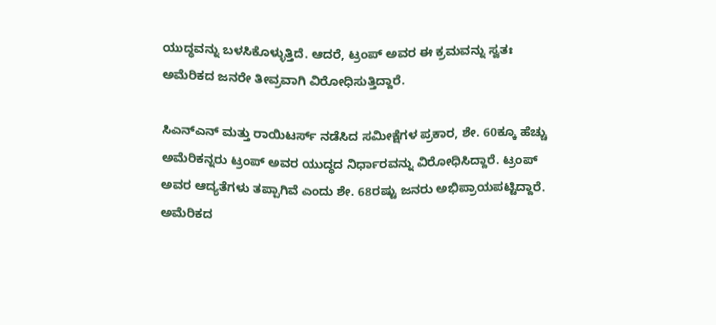ಯುದ್ಧವನ್ನು ಬಳಸಿಕೊಳ್ಳುತ್ತಿದೆ. ಆದರೆ, ಟ್ರಂಪ್ ಅವರ ಈ ಕ್ರಮವನ್ನು ಸ್ವತಃ ಅಮೆರಿಕದ ಜನರೇ ತೀವ್ರವಾಗಿ ವಿರೋಧಿಸುತ್ತಿದ್ದಾರೆ.

ಸಿಎನ್‌ಎನ್ ಮತ್ತು ರಾಯಿಟರ್ಸ್ ನಡೆಸಿದ ಸಮೀಕ್ಷೆಗಳ ಪ್ರಕಾರ, ಶೇ. 60ಕ್ಕೂ ಹೆಚ್ಚು ಅಮೆರಿಕನ್ನರು ಟ್ರಂಪ್ ಅವರ ಯುದ್ಧದ ನಿರ್ಧಾರವನ್ನು ವಿರೋಧಿಸಿದ್ದಾರೆ. ಟ್ರಂಪ್ ಅವರ ಆದ್ಯತೆಗಳು ತಪ್ಪಾಗಿವೆ ಎಂದು ಶೇ. 68ರಷ್ಟು ಜನರು ಅಭಿಪ್ರಾಯಪಟ್ಟಿದ್ದಾರೆ. ಅಮೆರಿಕದ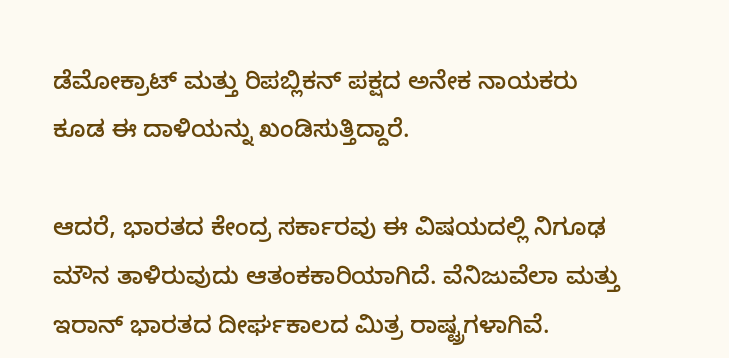ಡೆಮೋಕ್ರಾಟ್ ಮತ್ತು ರಿಪಬ್ಲಿಕನ್ ಪಕ್ಷದ ಅನೇಕ ನಾಯಕರು ಕೂಡ ಈ ದಾಳಿಯನ್ನು ಖಂಡಿಸುತ್ತಿದ್ದಾರೆ.

ಆದರೆ, ಭಾರತದ ಕೇಂದ್ರ ಸರ್ಕಾರವು ಈ ವಿಷಯದಲ್ಲಿ ನಿಗೂಢ ಮೌನ ತಾಳಿರುವುದು ಆತಂಕಕಾರಿಯಾಗಿದೆ. ವೆನಿಜುವೆಲಾ ಮತ್ತು ಇರಾನ್ ಭಾರತದ ದೀರ್ಘಕಾಲದ ಮಿತ್ರ ರಾಷ್ಟ್ರಗಳಾಗಿವೆ.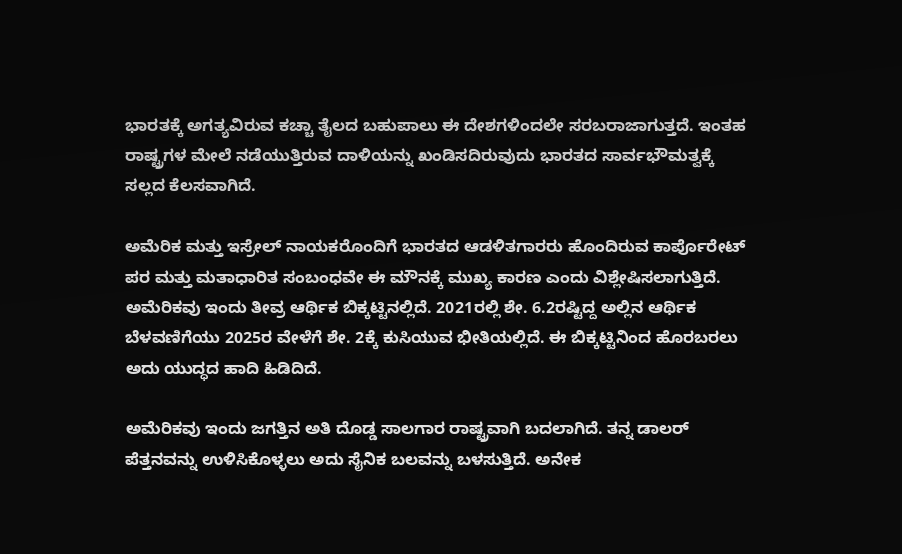ಭಾರತಕ್ಕೆ ಅಗತ್ಯವಿರುವ ಕಚ್ಚಾ ತೈಲದ ಬಹುಪಾಲು ಈ ದೇಶಗಳಿಂದಲೇ ಸರಬರಾಜಾಗುತ್ತದೆ. ಇಂತಹ ರಾಷ್ಟ್ರಗಳ ಮೇಲೆ ನಡೆಯುತ್ತಿರುವ ದಾಳಿಯನ್ನು ಖಂಡಿಸದಿರುವುದು ಭಾರತದ ಸಾರ್ವಭೌಮತ್ವಕ್ಕೆ ಸಲ್ಲದ ಕೆಲಸವಾಗಿದೆ.

ಅಮೆರಿಕ ಮತ್ತು ಇಸ್ರೇಲ್ ನಾಯಕರೊಂದಿಗೆ ಭಾರತದ ಆಡಳಿತಗಾರರು ಹೊಂದಿರುವ ಕಾರ್ಪೊರೇಟ್ ಪರ ಮತ್ತು ಮತಾಧಾರಿತ ಸಂಬಂಧವೇ ಈ ಮೌನಕ್ಕೆ ಮುಖ್ಯ ಕಾರಣ ಎಂದು ವಿಶ್ಲೇಷಿಸಲಾಗುತ್ತಿದೆ. ಅಮೆರಿಕವು ಇಂದು ತೀವ್ರ ಆರ್ಥಿಕ ಬಿಕ್ಕಟ್ಟಿನಲ್ಲಿದೆ. 2021ರಲ್ಲಿ ಶೇ. 6.2ರಷ್ಟಿದ್ದ ಅಲ್ಲಿನ ಆರ್ಥಿಕ ಬೆಳವಣಿಗೆಯು 2025ರ ವೇಳೆಗೆ ಶೇ. 2ಕ್ಕೆ ಕುಸಿಯುವ ಭೀತಿಯಲ್ಲಿದೆ. ಈ ಬಿಕ್ಕಟ್ಟಿನಿಂದ ಹೊರಬರಲು ಅದು ಯುದ್ಧದ ಹಾದಿ ಹಿಡಿದಿದೆ.

ಅಮೆರಿಕವು ಇಂದು ಜಗತ್ತಿನ ಅತಿ ದೊಡ್ಡ ಸಾಲಗಾರ ರಾಷ್ಟ್ರವಾಗಿ ಬದಲಾಗಿದೆ. ತನ್ನ ಡಾಲರ್ ಪೆತ್ತನವನ್ನು ಉಳಿಸಿಕೊಳ್ಳಲು ಅದು ಸೈನಿಕ ಬಲವನ್ನು ಬಳಸುತ್ತಿದೆ. ಅನೇಕ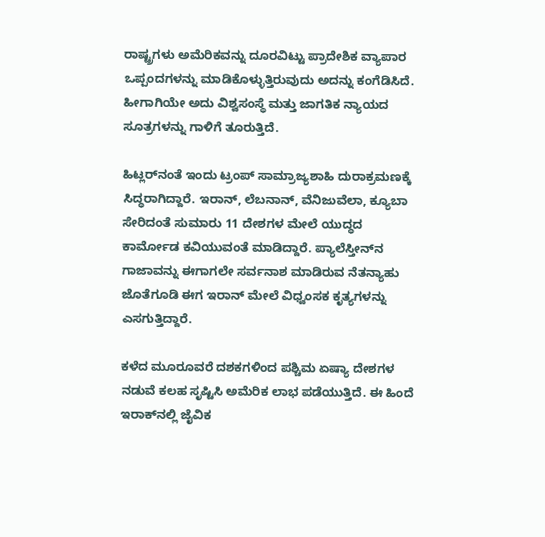ರಾಷ್ಟ್ರಗಳು ಅಮೆರಿಕವನ್ನು ದೂರವಿಟ್ಟು ಪ್ರಾದೇಶಿಕ ವ್ಯಾಪಾರ ಒಪ್ಪಂದಗಳನ್ನು ಮಾಡಿಕೊಳ್ಳುತ್ತಿರುವುದು ಅದನ್ನು ಕಂಗೆಡಿಸಿದೆ. ಹೀಗಾಗಿಯೇ ಅದು ವಿಶ್ವಸಂಸ್ಥೆ ಮತ್ತು ಜಾಗತಿಕ ನ್ಯಾಯದ ಸೂತ್ರಗಳನ್ನು ಗಾಳಿಗೆ ತೂರುತ್ತಿದೆ.

ಹಿಟ್ಲರ್‌ನಂತೆ ಇಂದು ಟ್ರಂಪ್ ಸಾಮ್ರಾಜ್ಯಶಾಹಿ ದುರಾಕ್ರಮಣಕ್ಕೆ ಸಿದ್ಧರಾಗಿದ್ದಾರೆ. ಇರಾನ್, ಲೆಬನಾನ್, ವೆನಿಜುವೆಲಾ, ಕ್ಯೂಬಾ ಸೇರಿದಂತೆ ಸುಮಾರು 11 ದೇಶಗಳ ಮೇಲೆ ಯುದ್ಧದ ಕಾರ್ಮೋಡ ಕವಿಯುವಂತೆ ಮಾಡಿದ್ದಾರೆ. ಪ್ಯಾಲೆಸ್ತೀನ್‌ನ ಗಾಜಾವನ್ನು ಈಗಾಗಲೇ ಸರ್ವನಾಶ ಮಾಡಿರುವ ನೆತನ್ಯಾಹು ಜೊತೆಗೂಡಿ ಈಗ ಇರಾನ್ ಮೇಲೆ ವಿಧ್ವಂಸಕ ಕೃತ್ಯಗಳನ್ನು ಎಸಗುತ್ತಿದ್ದಾರೆ.

ಕಳೆದ ಮೂರೂವರೆ ದಶಕಗಳಿಂದ ಪಶ್ಚಿಮ ಏಷ್ಯಾ ದೇಶಗಳ ನಡುವೆ ಕಲಹ ಸೃಷ್ಟಿಸಿ ಅಮೆರಿಕ ಲಾಭ ಪಡೆಯುತ್ತಿದೆ. ಈ ಹಿಂದೆ ಇರಾಕ್‌ನಲ್ಲಿ ಜೈವಿಕ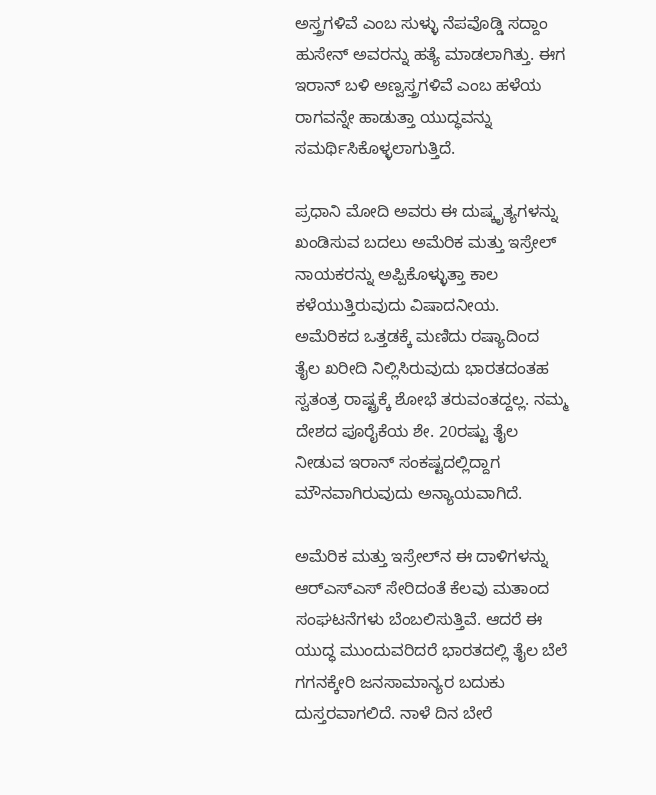ಅಸ್ತ್ರಗಳಿವೆ ಎಂಬ ಸುಳ್ಳು ನೆಪವೊಡ್ಡಿ ಸದ್ದಾಂ ಹುಸೇನ್ ಅವರನ್ನು ಹತ್ಯೆ ಮಾಡಲಾಗಿತ್ತು. ಈಗ ಇರಾನ್ ಬಳಿ ಅಣ್ವಸ್ತ್ರಗಳಿವೆ ಎಂಬ ಹಳೆಯ ರಾಗವನ್ನೇ ಹಾಡುತ್ತಾ ಯುದ್ಧವನ್ನು ಸಮರ್ಥಿಸಿಕೊಳ್ಳಲಾಗುತ್ತಿದೆ.

ಪ್ರಧಾನಿ ಮೋದಿ ಅವರು ಈ ದುಷ್ಕೃತ್ಯಗಳನ್ನು ಖಂಡಿಸುವ ಬದಲು ಅಮೆರಿಕ ಮತ್ತು ಇಸ್ರೇಲ್ ನಾಯಕರನ್ನು ಅಪ್ಪಿಕೊಳ್ಳುತ್ತಾ ಕಾಲ ಕಳೆಯುತ್ತಿರುವುದು ವಿಷಾದನೀಯ. ಅಮೆರಿಕದ ಒತ್ತಡಕ್ಕೆ ಮಣಿದು ರಷ್ಯಾದಿಂದ ತೈಲ ಖರೀದಿ ನಿಲ್ಲಿಸಿರುವುದು ಭಾರತದಂತಹ ಸ್ವತಂತ್ರ ರಾಷ್ಟ್ರಕ್ಕೆ ಶೋಭೆ ತರುವಂತದ್ದಲ್ಲ. ನಮ್ಮ ದೇಶದ ಪೂರೈಕೆಯ ಶೇ. 20ರಷ್ಟು ತೈಲ ನೀಡುವ ಇರಾನ್ ಸಂಕಷ್ಟದಲ್ಲಿದ್ದಾಗ ಮೌನವಾಗಿರುವುದು ಅನ್ಯಾಯವಾಗಿದೆ.

ಅಮೆರಿಕ ಮತ್ತು ಇಸ್ರೇಲ್‌ನ ಈ ದಾಳಿಗಳನ್ನು ಆರ್‌ಎಸ್‌ಎಸ್ ಸೇರಿದಂತೆ ಕೆಲವು ಮತಾಂದ ಸಂಘಟನೆಗಳು ಬೆಂಬಲಿಸುತ್ತಿವೆ. ಆದರೆ ಈ ಯುದ್ಧ ಮುಂದುವರಿದರೆ ಭಾರತದಲ್ಲಿ ತೈಲ ಬೆಲೆ ಗಗನಕ್ಕೇರಿ ಜನಸಾಮಾನ್ಯರ ಬದುಕು ದುಸ್ತರವಾಗಲಿದೆ. ನಾಳೆ ದಿನ ಬೇರೆ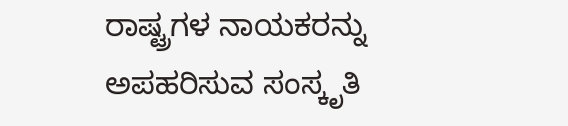ರಾಷ್ಟ್ರಗಳ ನಾಯಕರನ್ನು ಅಪಹರಿಸುವ ಸಂಸ್ಕೃತಿ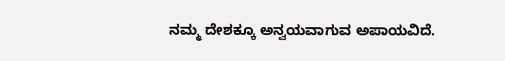ನಮ್ಮ ದೇಶಕ್ಕೂ ಅನ್ವಯವಾಗುವ ಅಪಾಯವಿದೆ.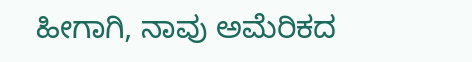ಹೀಗಾಗಿ, ನಾವು ಅಮೆರಿಕದ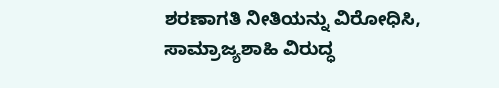ಶರಣಾಗತಿ ನೀತಿಯನ್ನು ವಿರೋಧಿಸಿ, ಸಾಮ್ರಾಜ್ಯಶಾಹಿ ವಿರುದ್ಧ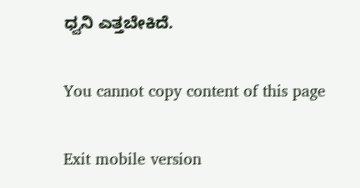ಧ್ವನಿ ಎತ್ತಬೇಕಿದೆ.

You cannot copy content of this page

Exit mobile version